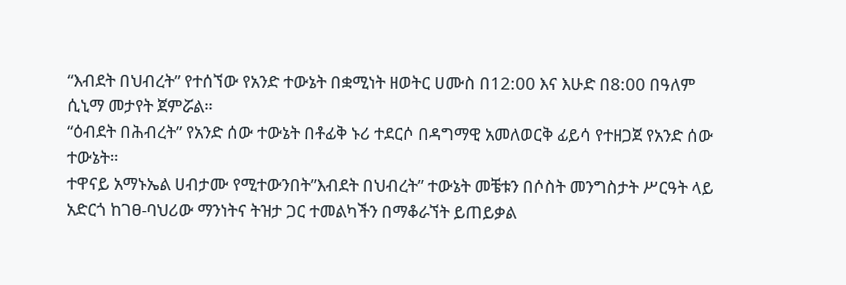“እብደት በህብረት” የተሰኘው የአንድ ተውኔት በቋሚነት ዘወትር ሀሙስ በ12:00 እና እሁድ በ8:00 በዓለም ሲኒማ መታየት ጀምሯል።
“ዕብደት በሕብረት” የአንድ ሰው ተውኔት በቶፊቅ ኑሪ ተደርሶ በዳግማዊ አመለወርቅ ፊይሳ የተዘጋጀ የአንድ ሰው ተውኔት።
ተዋናይ አማኑኤል ሀብታሙ የሚተውንበት”እብደት በህብረት” ተውኔት መቼቱን በሶስት መንግስታት ሥርዓት ላይ አድርጎ ከገፀ-ባህሪው ማንነትና ትዝታ ጋር ተመልካችን በማቆራኘት ይጠይቃል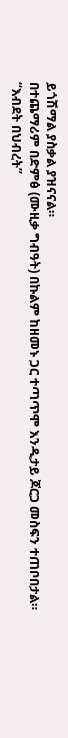ይጎሽማል ያስቃል ያዝናናል።
በተጨማሪም በድምፅ (ሙዚቃ ግብዓት) በኩልም ከዘመኑ ጋር ተጣጥሞ እንዲታይ ጆርጋ መስፍን ተጠቦበታል።
“እብደት በህብረት”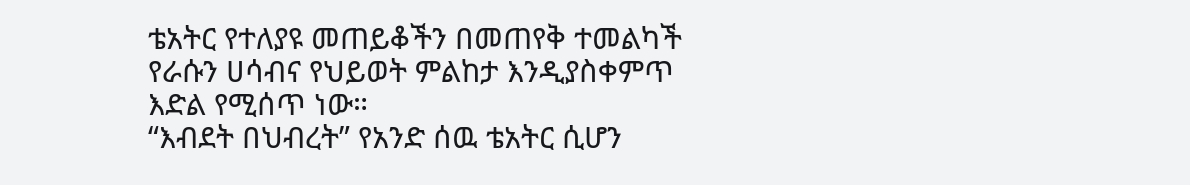ቴአትር የተለያዩ መጠይቆችን በመጠየቅ ተመልካች የራሱን ሀሳብና የህይወት ምልከታ እንዲያስቀምጥ እድል የሚሰጥ ነው።
“እብደት በህብረት” የአንድ ሰዉ ቴአትር ሲሆን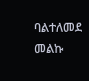ባልተለመደ መልኩ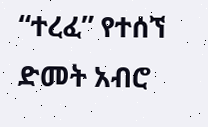“ተረፈ” የተሰኘ ድመት አብሮ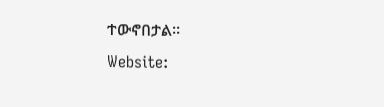ተውኖበታል።
Website: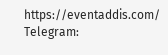https://eventaddis.com/
Telegram: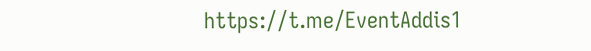https://t.me/EventAddis1